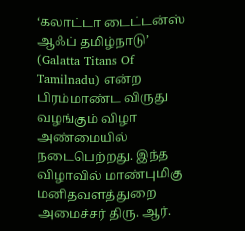‘கலாட்டா டைட்டன்ஸ் ஆஃப் தமிழ்நாடு’ (Galatta Titans Of Tamilnadu) என்ற பிரம்மாண்ட விருது வழங்கும் விழா அண்மையில் நடைபெற்றது. இந்த விழாவில் மாண்புமிகு மனிதவளத்துறை அமைச்சர் திரு. ஆர்.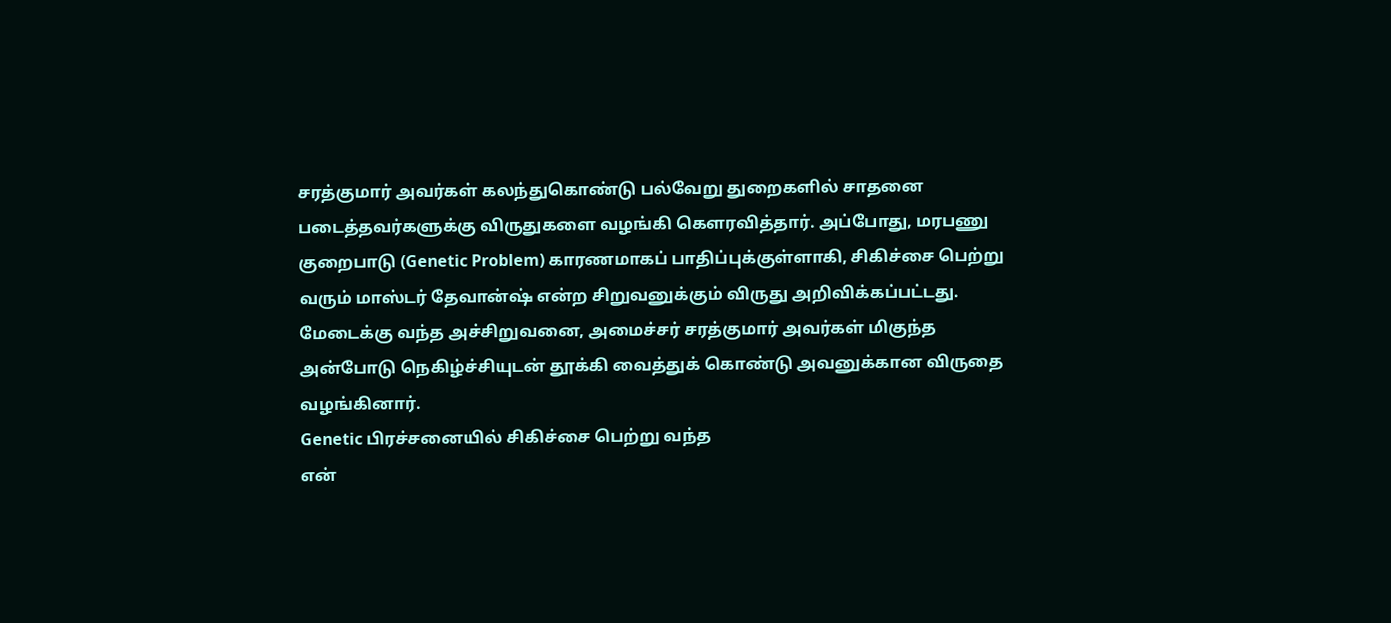சரத்குமார் அவர்கள் கலந்துகொண்டு பல்வேறு துறைகளில் சாதனை படைத்தவர்களுக்கு விருதுகளை வழங்கி கௌரவித்தார். அப்போது, மரபணு குறைபாடு (Genetic Problem) காரணமாகப் பாதிப்புக்குள்ளாகி, சிகிச்சை பெற்று வரும் மாஸ்டர் தேவான்ஷ் என்ற சிறுவனுக்கும் விருது அறிவிக்கப்பட்டது. மேடைக்கு வந்த அச்சிறுவனை, அமைச்சர் சரத்குமார் அவர்கள் மிகுந்த அன்போடு நெகிழ்ச்சியுடன் தூக்கி வைத்துக் கொண்டு அவனுக்கான விருதை வழங்கினார்.
Genetic பிரச்சனையில் சிகிச்சை பெற்று வந்த
என்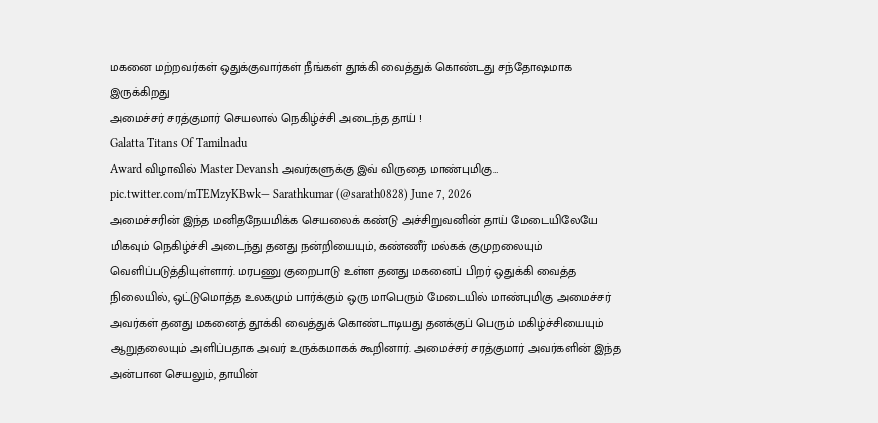மகனை மற்றவர்கள் ஒதுக்குவார்கள் நீங்கள் தூக்கி வைத்துக் கொண்டது சந்தோஷமாக இருக்கிறது
அமைச்சர் சரத்குமார் செயலால் நெகிழ்ச்சி அடைந்த தாய் !
Galatta Titans Of Tamilnadu
Award விழாவில் Master Devansh அவர்களுக்கு இவ் விருதை மாண்புமிகு… pic.twitter.com/mTEMzyKBwk— Sarathkumar (@sarath0828) June 7, 2026
அமைச்சரின் இந்த மனிதநேயமிக்க செயலைக் கண்டு அச்சிறுவனின் தாய் மேடையிலேயே மிகவும் நெகிழ்ச்சி அடைந்து தனது நன்றியையும், கண்ணீர் மல்கக் குமுறலையும் வெளிப்படுத்தியுள்ளார். மரபணு குறைபாடு உள்ள தனது மகனைப் பிறர் ஒதுக்கி வைத்த நிலையில், ஒட்டுமொத்த உலகமும் பார்க்கும் ஒரு மாபெரும் மேடையில் மாண்புமிகு அமைச்சர் அவர்கள் தனது மகனைத் தூக்கி வைத்துக் கொண்டாடியது தனக்குப் பெரும் மகிழ்ச்சியையும் ஆறுதலையும் அளிப்பதாக அவர் உருக்கமாகக் கூறினார். அமைச்சர் சரத்குமார் அவர்களின் இந்த அன்பான செயலும், தாயின்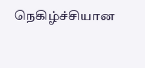நெகிழ்ச்சியான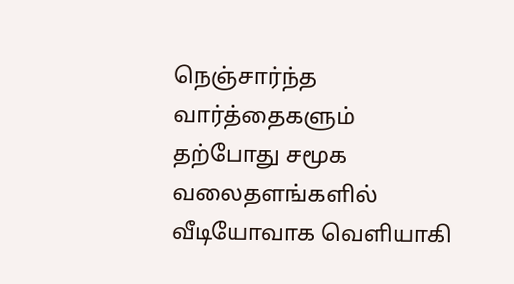நெஞ்சார்ந்த வார்த்தைகளும் தற்போது சமூக வலைதளங்களில் வீடியோவாக வெளியாகி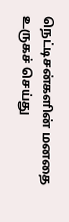நெட்டிசன்களின் மனதை உருகச் செய்து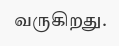வருகிறது.